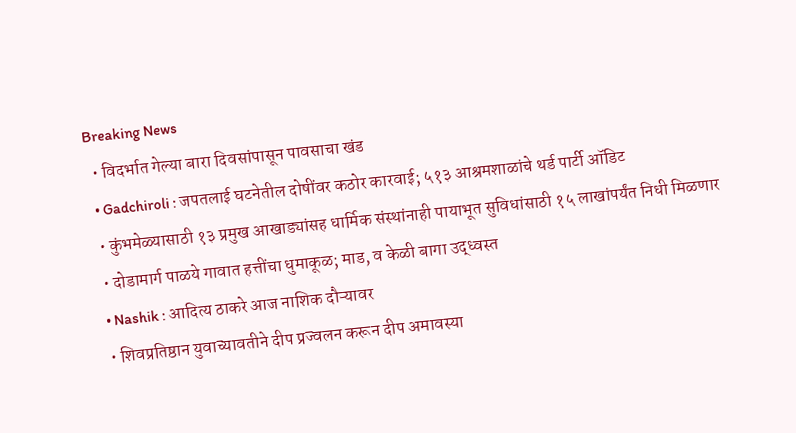Breaking News
  • विदर्भात गेल्या बारा दिवसांपासून पावसाचा खंड
  • Gadchiroli : जपतलाई घटनेतील दोषींवर कठोर कारवाई; ५१३ आश्रमशाळांचे थर्ड पार्टी ऑडिट
  • कुंभमेळ्यासाठी १३ प्रमुख आखाड्यांसह धार्मिक संस्थांनाही पायाभूत सुविधांसाठी १५ लाखांपर्यंत निधी मिळणार
  • दोडामार्ग पाळये गावात हत्तींचा धुमाकूळ; माड, व केळी बागा उद्ध्वस्त
  • Nashik : आदित्य ठाकरे आज नाशिक दौऱ्यावर
  • शिवप्रतिष्ठान युवाच्यावतीने दीप प्रज्वलन करून दीप अमावस्या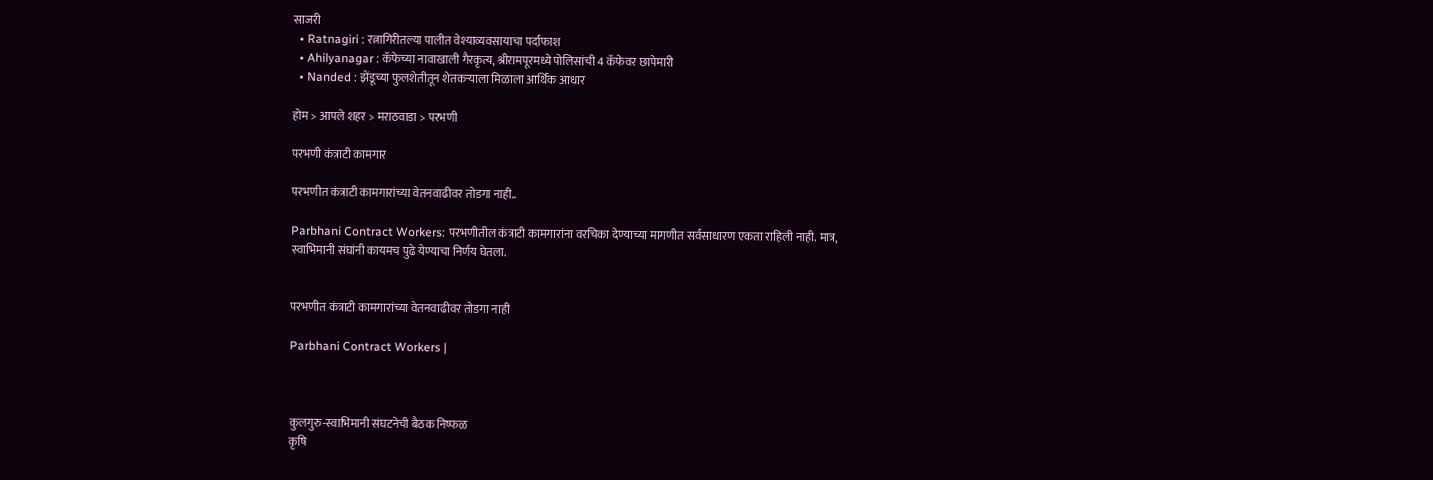साजरी
  • Ratnagiri : रत्नागिरीतल्या पालीत वेश्याव्यवसायाचा पर्दाफाश
  • Ahilyanagar : कॅफेच्या नावाखाली गैरकृत्य, श्रीरामपूरमध्ये पोलिसांची 4 कॅफेवर छापेमारी
  • Nanded : झेंडूच्या फुलशेतीतून शेतकऱ्याला मिळाला आर्थिक आधार

होम > आपले शहर > मराठवाडा > परभणी

परभणी कंत्राटी कामगार

परभणीत कंत्राटी कामगारांच्या वेतनवाढीवर तोडगा नाही..

Parbhani Contract Workers: परभणीतील कंत्राटी कामगारांना वरचिका देण्याच्या मागणीत सर्वसाधारण एकता राहिली नाही. मात्र, स्वाभिमानी संघांनी कायमच पुढे येण्याचा निर्णय घेतला.


परभणीत कंत्राटी कामगारांच्या वेतनवाढीवर तोडगा नाही

Parbhani Contract Workers |



कुलगुरु-स्वाभिमानी संघटनेची बैठक निष्फळ
कृषि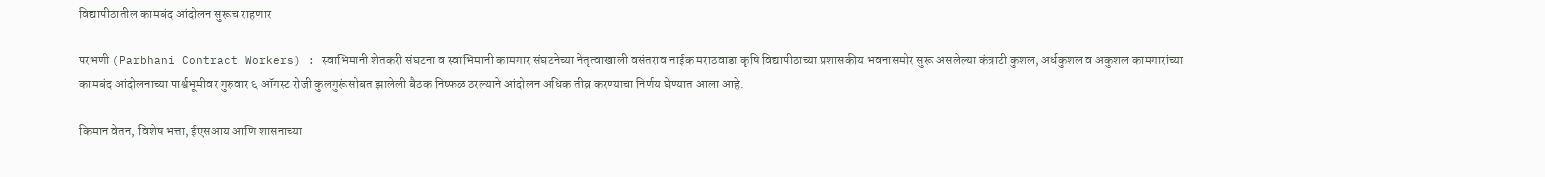विद्यापीठातील कामबंद आंदोलन सुरूच राहणार

परभणी (Parbhani Contract Workers) : स्वाभिमानी शेतकरी संघटना व स्वाभिमानी कामगार संघटनेच्या नेतृत्वाखाली वसंतराव नाईक मराठवाडा कृषि विद्यापीठाच्या प्रशासकीय भवनासमोर सुरू असलेल्या कंत्राटी कुशल, अर्धकुशल व अकुशल कामगारांच्या कामबंद आंदोलनाच्या पार्श्वभूमीवर गुरुवार ६ ऑगस्ट रोजी कुलगुरूंसोबत झालेली बैठक निष्फळ ठरल्याने आंदोलन अधिक तीव्र करण्याचा निर्णय घेण्यात आला आहे.

किमान वेतन, विशेष भत्ता, ईएसआय आणि शासनाच्या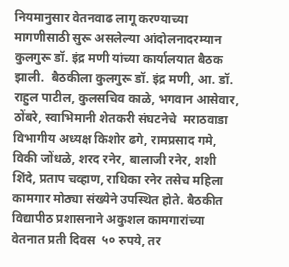नियमानुसार वेतनवाढ लागू करण्याच्या मागणीसाठी सुरू असलेल्या आंदोलनादरम्यान कुलगुरू डॉ. इंद्र मणी यांच्या कार्यालयात बैठक झाली.  बैठकीला कुलगुरू डॉ. इंद्र मणी, आ. डॉ. राहुल पाटील, कुलसचिव काळे, भगवान आसेवार, ठोंबरे, स्वाभिमानी शेतकरी संघटनेचे  मराठवाडा विभागीय अध्यक्ष किशोर ढगे, रामप्रसाद गमे, विकी जोंधळे, शरद रनेर, बालाजी रनेर, शशी शिंदे, प्रताप चव्हाण, राधिका रनेर तसेच महिला कामगार मोठ्या संख्येने उपस्थित होते. बैठकीत विद्यापीठ प्रशासनाने अकुशल कामगारांच्या वेतनात प्रती दिवस  ५० रुपये, तर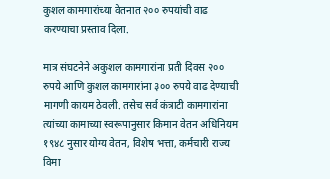कुशल कामगारांच्या वेतनात २०० रुपयांची वाढ करण्याचा प्रस्ताव दिला.

मात्र संघटनेने अकुशल कामगारांना प्रती दिवस २०० रुपये आणि कुशल कामगारांना ३०० रुपये वाढ देण्याची मागणी कायम ठेवली. तसेच सर्व कंत्राटी कामगारांना त्यांच्या कामाच्या स्वरूपानुसार किमान वेतन अधिनियम १९४८ नुसार योग्य वेतन, विशेष भत्ता, कर्मचारी राज्य विमा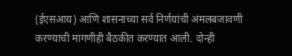(ईएसआय) आणि शासनाच्या सर्व निर्णयांची अंमलबजावणी करण्याची मागणीही बैठकीत करण्यात आली. दोन्ही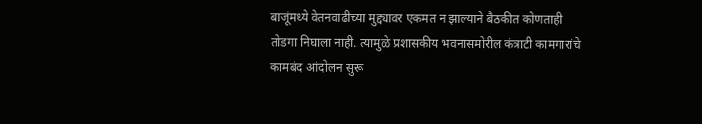बाजूंमध्ये वेतनवाढीच्या मुद्द्यावर एकमत न झाल्याने बैठकीत कोणताही तोडगा निघाला नाही. त्यामुळे प्रशासकीय भवनासमोरील कंत्राटी कामगारांचे कामबंद आंदोलन सुरू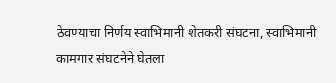ठेवण्याचा निर्णय स्वाभिमानी शेतकरी संघटना, स्वाभिमानी कामगार संघटनेने घेतला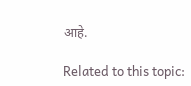आहे.

Related to this topic: